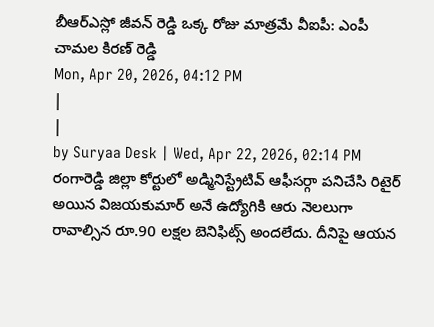బీఆర్ఎస్లో జీవన్ రెడ్డి ఒక్క రోజు మాత్రమే వీఐపీ: ఎంపీ చామల కిరణ్ రెడ్డి
Mon, Apr 20, 2026, 04:12 PM
|
|
by Suryaa Desk | Wed, Apr 22, 2026, 02:14 PM
రంగారెడ్డి జిల్లా కోర్టులో అడ్మినిస్ట్రేటివ్ ఆఫీసర్గా పనిచేసి రిటైర్ అయిన విజయకుమార్ అనే ఉద్యోగికి ఆరు నెలలుగా రావాల్సిన రూ.90 లక్షల బెనిఫిట్స్ అందలేదు. దీనిపై ఆయన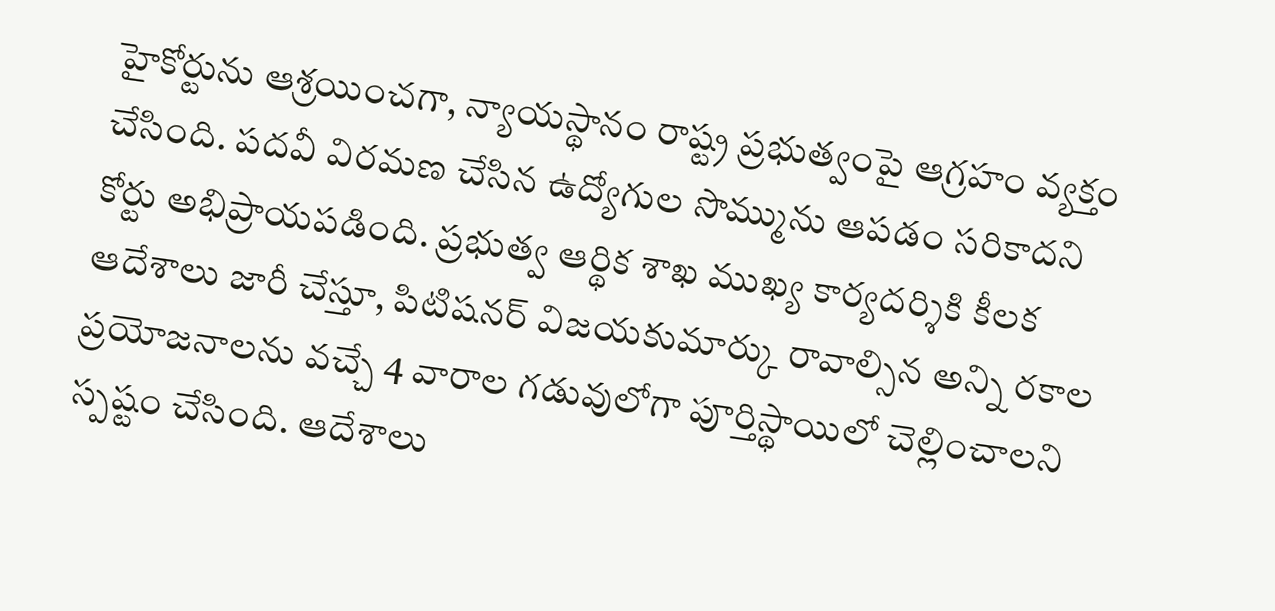హైకోర్టును ఆశ్రయించగా, న్యాయస్థానం రాష్ట్ర ప్రభుత్వంపై ఆగ్రహం వ్యక్తం చేసింది. పదవీ విరమణ చేసిన ఉద్యోగుల సొమ్మును ఆపడం సరికాదని కోర్టు అభిప్రాయపడింది. ప్రభుత్వ ఆర్థిక శాఖ ముఖ్య కార్యదర్శికి కీలక ఆదేశాలు జారీ చేస్తూ, పిటిషనర్ విజయకుమార్కు రావాల్సిన అన్ని రకాల ప్రయోజనాలను వచ్చే 4 వారాల గడువులోగా పూర్తిస్థాయిలో చెల్లించాలని స్పష్టం చేసింది. ఆదేశాలు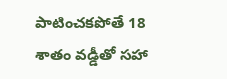పాటించకపోతే 18 శాతం వడ్డీతో సహా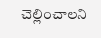చెల్లించాలని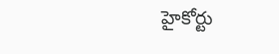హైకోర్టు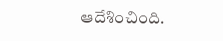ఆదేశించింది.